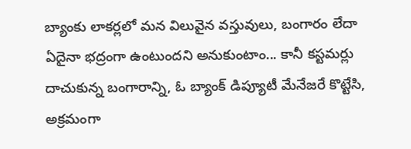బ్యాంకు లాకర్లలో మన విలువైన వస్తువులు, బంగారం లేదా ఏదైనా భద్రంగా ఉంటుందని అనుకుంటాం... కానీ కస్టమర్లు దాచుకున్న బంగారాన్ని, ఓ బ్యాంక్ డిప్యూటీ మేనేజరే కొట్టేసి, అక్రమంగా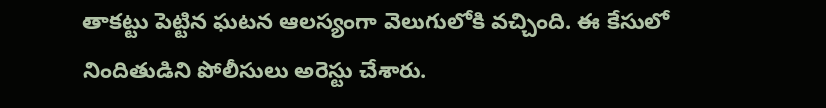తాకట్టు పెట్టిన ఘటన ఆలస్యంగా వెలుగులోకి వచ్చింది. ఈ కేసులో నిందితుడిని పోలీసులు అరెస్టు చేశారు.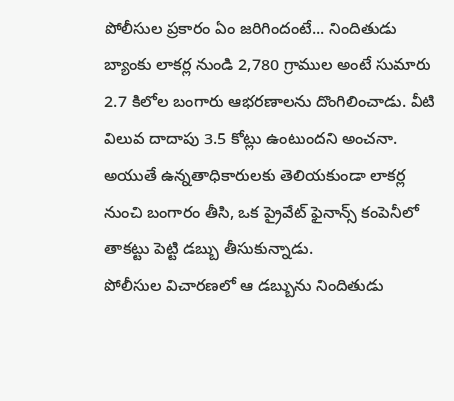పోలీసుల ప్రకారం ఏం జరిగిందంటే... నిందితుడు బ్యాంకు లాకర్ల నుండి 2,780 గ్రాముల అంటే సుమారు 2.7 కిలోల బంగారు ఆభరణాలను దొంగిలించాడు. వీటి విలువ దాదాపు 3.5 కోట్లు ఉంటుందని అంచనా.
అయుతే ఉన్నతాధికారులకు తెలియకుండా లాకర్ల నుంచి బంగారం తీసి, ఒక ప్రైవేట్ ఫైనాన్స్ కంపెనీలో తాకట్టు పెట్టి డబ్బు తీసుకున్నాడు.
పోలీసుల విచారణలో ఆ డబ్బును నిందితుడు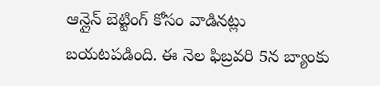ఆన్లైన్ బెట్టింగ్ కోసం వాడినట్లు బయటపడింది. ఈ నెల ఫిబ్రవరి 5న బ్యాంకు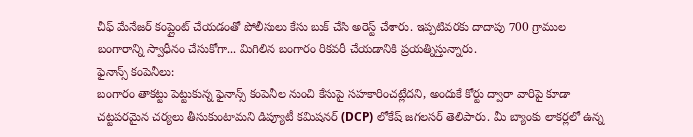చీఫ్ మేనేజర్ కంప్లైంట్ చేయడంతో పోలీసులు కేసు బుక్ చేసి అరెస్ట్ చేశారు. ఇప్పటివరకు దాదాపు 700 గ్రాముల బంగారాన్ని స్వాధీనం చేసుకోగా... మిగిలిన బంగారం రికవరీ చేయడానికి ప్రయత్నిస్తున్నారు.
ఫైనాన్స్ కంపెనీలు:
బంగారం తాకట్టు పెట్టుకున్న ఫైనాన్స్ కంపెనీల నుంచి కేసుపై సహకారించట్లేదని, అందుకే కోర్టు ద్వారా వారిపై కూడా చట్టపరమైన చర్యలు తీసుకుంటామని డిప్యూటీ కమిషనర్ (DCP) లోకేష్ జగలసర్ తెలిపారు. మీ బ్యాంకు లాకర్లలో ఉన్న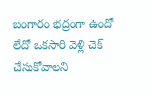బంగారం భద్రంగా ఉందో లేదో ఒకసారి వెళ్లి చెక్ చేసుకోవాలని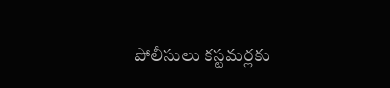పోలీసులు కస్టమర్లకు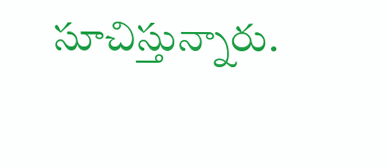సూచిస్తున్నారు.